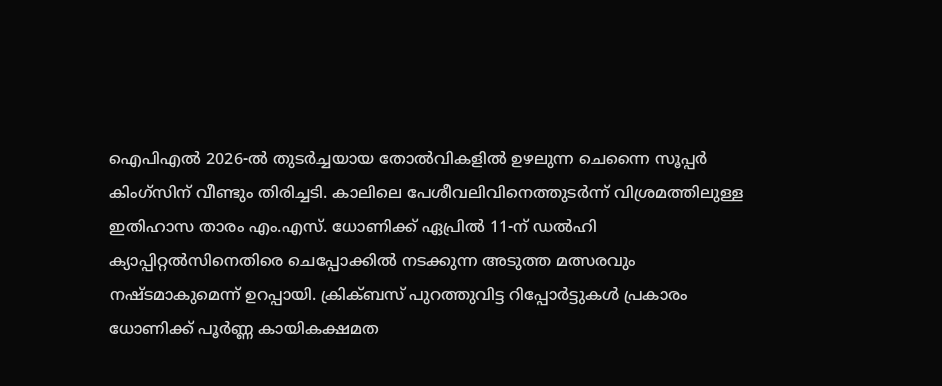ഐപിഎൽ 2026-ൽ തുടർച്ചയായ തോൽവികളിൽ ഉഴലുന്ന ചെന്നൈ സൂപ്പർ കിംഗ്സിന് വീണ്ടും തിരിച്ചടി. കാലിലെ പേശീവലിവിനെത്തുടർന്ന് വിശ്രമത്തിലുള്ള ഇതിഹാസ താരം എം.എസ്. ധോണിക്ക് ഏപ്രിൽ 11-ന് ഡൽഹി ക്യാപ്പിറ്റൽസിനെതിരെ ചെപ്പോക്കിൽ നടക്കുന്ന അടുത്ത മത്സരവും നഷ്ടമാകുമെന്ന് ഉറപ്പായി. ക്രിക്ബസ് പുറത്തുവിട്ട റിപ്പോർട്ടുകൾ പ്രകാരം ധോണിക്ക് പൂർണ്ണ കായികക്ഷമത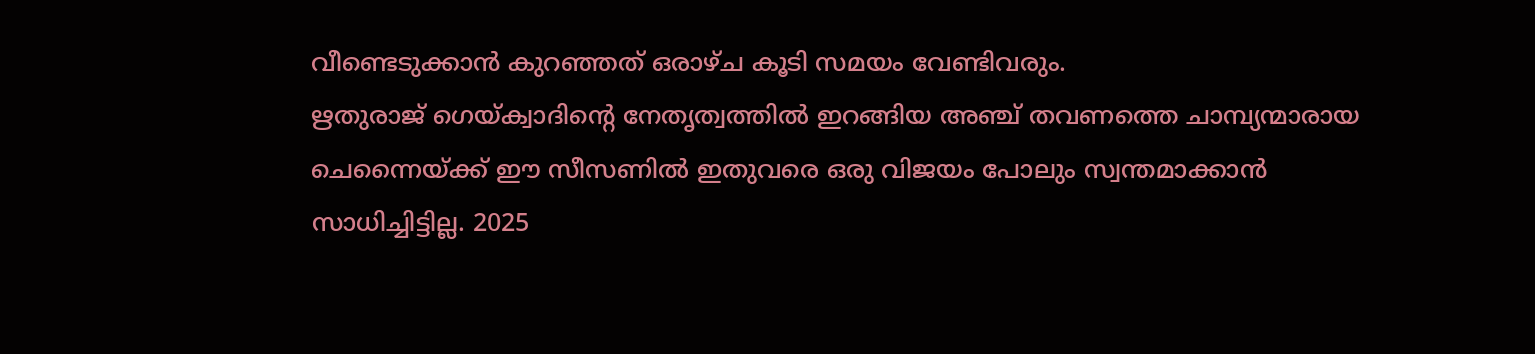വീണ്ടെടുക്കാൻ കുറഞ്ഞത് ഒരാഴ്ച കൂടി സമയം വേണ്ടിവരും.
ഋതുരാജ് ഗെയ്ക്വാദിന്റെ നേതൃത്വത്തിൽ ഇറങ്ങിയ അഞ്ച് തവണത്തെ ചാമ്പ്യന്മാരായ ചെന്നൈയ്ക്ക് ഈ സീസണിൽ ഇതുവരെ ഒരു വിജയം പോലും സ്വന്തമാക്കാൻ സാധിച്ചിട്ടില്ല. 2025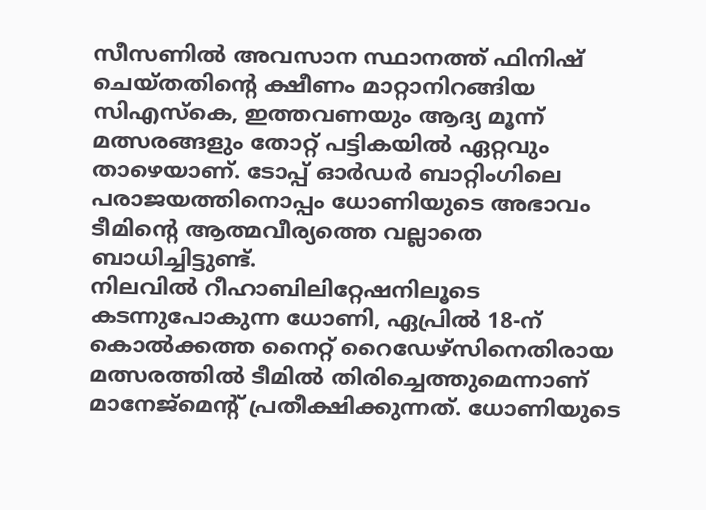സീസണിൽ അവസാന സ്ഥാനത്ത് ഫിനിഷ് ചെയ്തതിന്റെ ക്ഷീണം മാറ്റാനിറങ്ങിയ സിഎസ്കെ, ഇത്തവണയും ആദ്യ മൂന്ന് മത്സരങ്ങളും തോറ്റ് പട്ടികയിൽ ഏറ്റവും താഴെയാണ്. ടോപ്പ് ഓർഡർ ബാറ്റിംഗിലെ പരാജയത്തിനൊപ്പം ധോണിയുടെ അഭാവം ടീമിന്റെ ആത്മവീര്യത്തെ വല്ലാതെ ബാധിച്ചിട്ടുണ്ട്.
നിലവിൽ റീഹാബിലിറ്റേഷനിലൂടെ കടന്നുപോകുന്ന ധോണി, ഏപ്രിൽ 18-ന് കൊൽക്കത്ത നൈറ്റ് റൈഡേഴ്സിനെതിരായ മത്സരത്തിൽ ടീമിൽ തിരിച്ചെത്തുമെന്നാണ് മാനേജ്മെന്റ് പ്രതീക്ഷിക്കുന്നത്. ധോണിയുടെ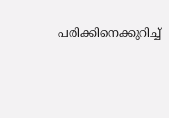പരിക്കിനെക്കുറിച്ച്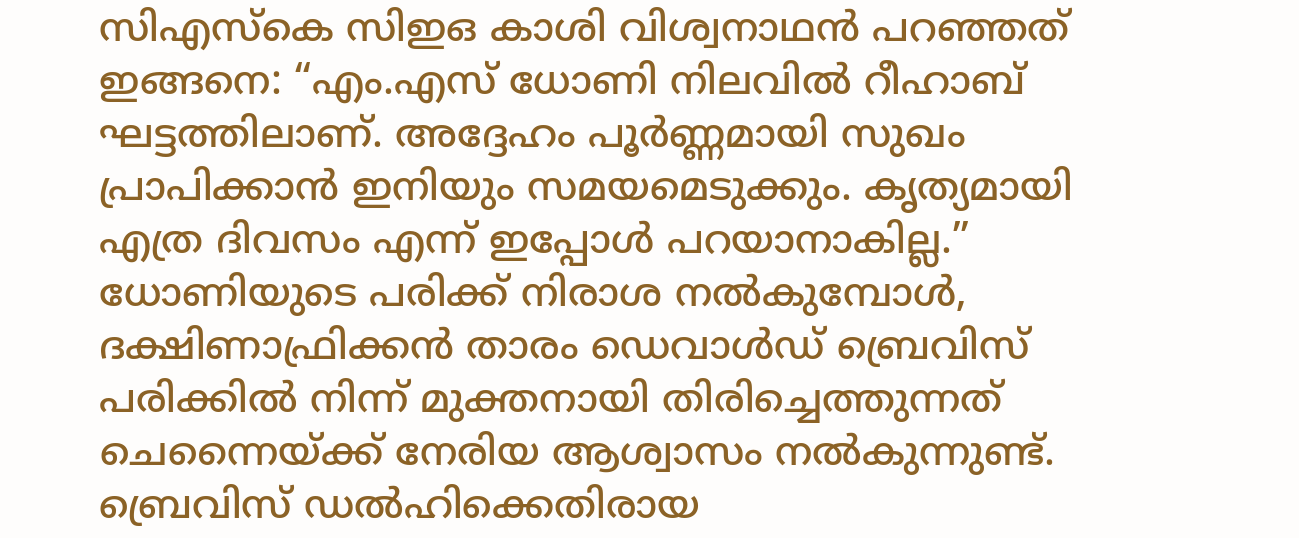സിഎസ്കെ സിഇഒ കാശി വിശ്വനാഥൻ പറഞ്ഞത് ഇങ്ങനെ: “എം.എസ് ധോണി നിലവിൽ റീഹാബ് ഘട്ടത്തിലാണ്. അദ്ദേഹം പൂർണ്ണമായി സുഖം പ്രാപിക്കാൻ ഇനിയും സമയമെടുക്കും. കൃത്യമായി എത്ര ദിവസം എന്ന് ഇപ്പോൾ പറയാനാകില്ല.”
ധോണിയുടെ പരിക്ക് നിരാശ നൽകുമ്പോൾ, ദക്ഷിണാഫ്രിക്കൻ താരം ഡെവാൾഡ് ബ്രെവിസ് പരിക്കിൽ നിന്ന് മുക്തനായി തിരിച്ചെത്തുന്നത് ചെന്നൈയ്ക്ക് നേരിയ ആശ്വാസം നൽകുന്നുണ്ട്. ബ്രെവിസ് ഡൽഹിക്കെതിരായ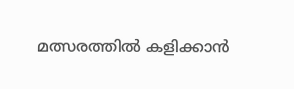മത്സരത്തിൽ കളിക്കാൻ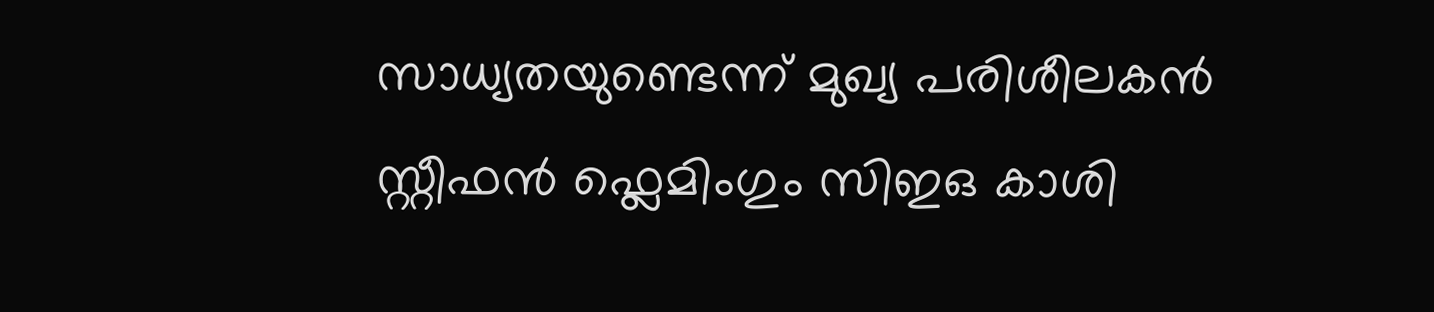സാധ്യതയുണ്ടെന്ന് മുഖ്യ പരിശീലകൻ സ്റ്റീഫൻ ഫ്ലെമിംഗും സിഇഒ കാശി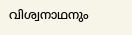വിശ്വനാഥനും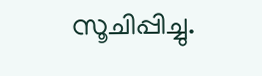സൂചിപ്പിച്ചു.